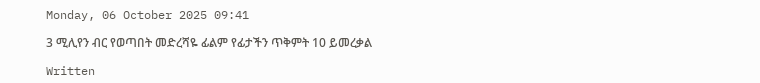Monday, 06 October 2025 09:41

3 ሚሊየን ብር የወጣበት መድረሻዬ ፊልም የፊታችን ጥቅምት 10 ይመረቃል

Written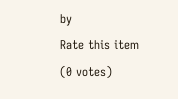by
Rate this item
(0 votes)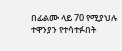በፊልሙ ላይ 70 የሚያህሉ ተዋንያን የተሳተፉበት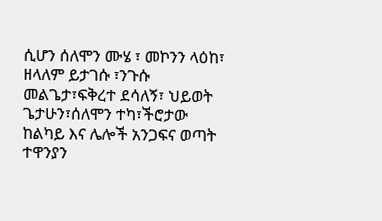ሲሆን ሰለሞን ሙሄ ፣ መኮንን ላዕከ፣ ዘላለም ይታገሱ ፣ንጉሱ መልጌታ፣ፍቅረተ ደሳለኝ፣ ህይወት ጌታሁን፣ሰለሞን ተካ፣ችሮታው ከልካይ እና ሌሎች አንጋፍና ወጣት ተዋንያን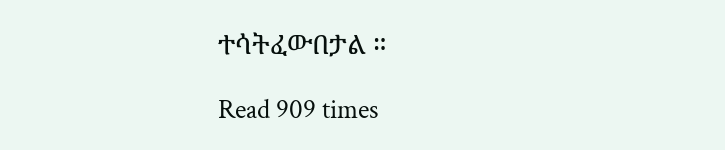ተሳትፈውበታል ።

Read 909 times